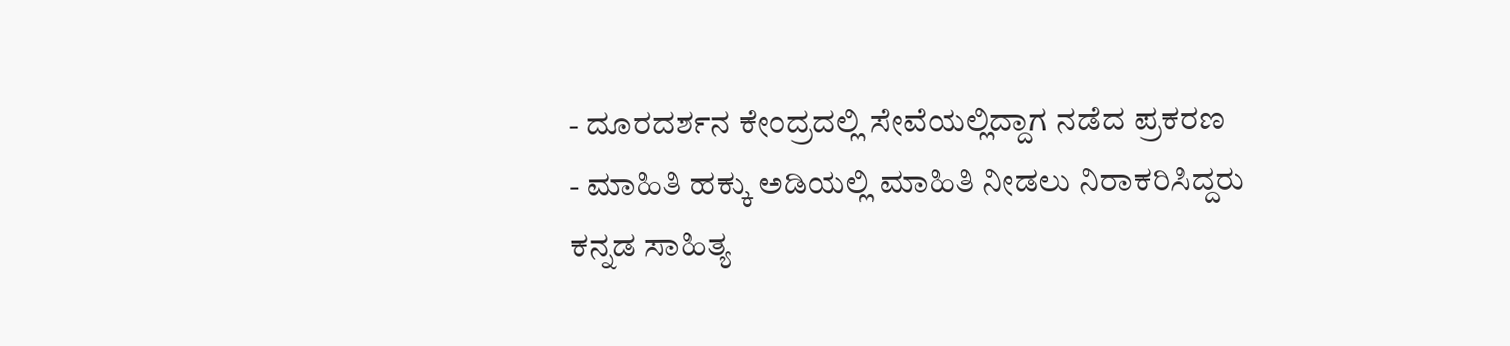- ದೂರದರ್ಶನ ಕೇಂದ್ರದಲ್ಲಿ ಸೇವೆಯಲ್ಲಿದ್ದಾಗ ನಡೆದ ಪ್ರಕರಣ
- ಮಾಹಿತಿ ಹಕ್ಕು ಅಡಿಯಲ್ಲಿ ಮಾಹಿತಿ ನೀಡಲು ನಿರಾಕರಿಸಿದ್ದರು
ಕನ್ನಡ ಸಾಹಿತ್ಯ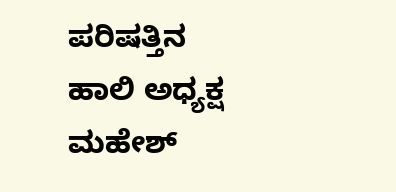ಪರಿಷತ್ತಿನ ಹಾಲಿ ಅಧ್ಯಕ್ಷ ಮಹೇಶ್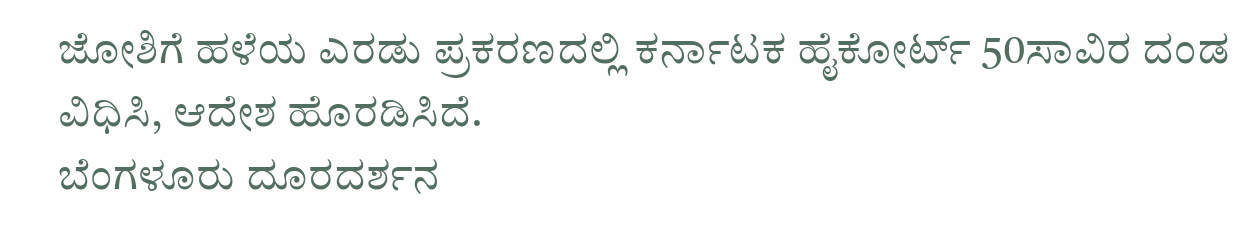ಜೋಶಿಗೆ ಹಳೆಯ ಎರಡು ಪ್ರಕರಣದಲ್ಲಿ ಕರ್ನಾಟಕ ಹೈಕೋರ್ಟ್ 50ಸಾವಿರ ದಂಡ ವಿಧಿಸಿ, ಆದೇಶ ಹೊರಡಿಸಿದೆ.
ಬೆಂಗಳೂರು ದೂರದರ್ಶನ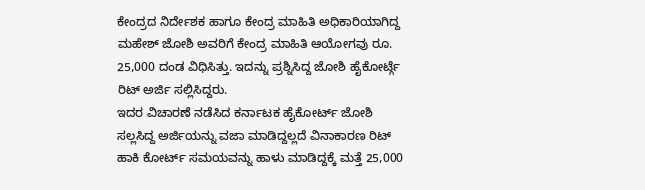ಕೇಂದ್ರದ ನಿರ್ದೇಶಕ ಹಾಗೂ ಕೇಂದ್ರ ಮಾಹಿತಿ ಅಧಿಕಾರಿಯಾಗಿದ್ದ ಮಹೇಶ್ ಜೋಶಿ ಅವರಿಗೆ ಕೇಂದ್ರ ಮಾಹಿತಿ ಆಯೋಗವು ರೂ. 25,000 ದಂಡ ವಿಧಿಸಿತ್ತು. ಇದನ್ನು ಪ್ರಶ್ನಿಸಿದ್ದ ಜೋಶಿ ಹೈಕೋರ್ಟ್ಗೆ ರಿಟ್ ಅರ್ಜಿ ಸಲ್ಲಿಸಿದ್ದರು.
ಇದರ ವಿಚಾರಣೆ ನಡೆಸಿದ ಕರ್ನಾಟಕ ಹೈಕೋರ್ಟ್ ಜೋಶಿ ಸಲ್ಲಸಿದ್ದ ಅರ್ಜಿಯನ್ನು ವಜಾ ಮಾಡಿದ್ದಲ್ಲದೆ ವಿನಾಕಾರಣ ರಿಟ್ ಹಾಕಿ ಕೋರ್ಟ್ ಸಮಯವನ್ನು ಹಾಳು ಮಾಡಿದ್ದಕ್ಕೆ ಮತ್ತೆ 25,000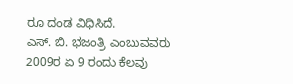ರೂ ದಂಡ ವಿಧಿಸಿದೆ.
ಎಸ್. ಬಿ. ಭಜಂತ್ರಿ ಎಂಬುವವರು 2009ರ ಏ 9 ರಂದು ಕೆಲವು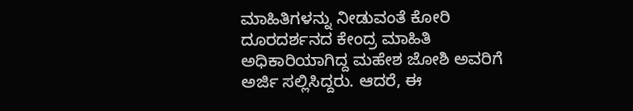ಮಾಹಿತಿಗಳನ್ನು ನೀಡುವಂತೆ ಕೋರಿ ದೂರದರ್ಶನದ ಕೇಂದ್ರ ಮಾಹಿತಿ ಅಧಿಕಾರಿಯಾಗಿದ್ದ ಮಹೇಶ ಜೋಶಿ ಅವರಿಗೆ ಅರ್ಜಿ ಸಲ್ಲಿಸಿದ್ದರು. ಆದರೆ, ಈ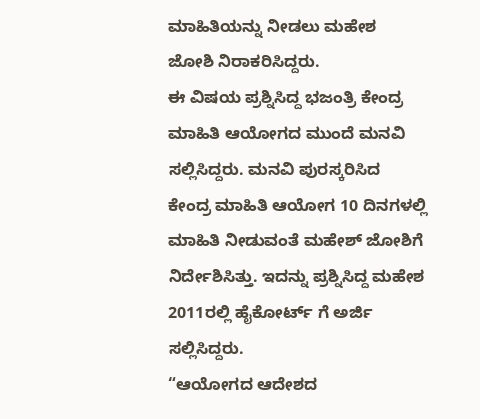ಮಾಹಿತಿಯನ್ನು ನೀಡಲು ಮಹೇಶ ಜೋಶಿ ನಿರಾಕರಿಸಿದ್ದರು.
ಈ ವಿಷಯ ಪ್ರಶ್ನಿಸಿದ್ದ ಭಜಂತ್ರಿ ಕೇಂದ್ರ ಮಾಹಿತಿ ಆಯೋಗದ ಮುಂದೆ ಮನವಿ ಸಲ್ಲಿಸಿದ್ದರು. ಮನವಿ ಪುರಸ್ಕರಿಸಿದ ಕೇಂದ್ರ ಮಾಹಿತಿ ಆಯೋಗ 10 ದಿನಗಳಲ್ಲಿ ಮಾಹಿತಿ ನೀಡುವಂತೆ ಮಹೇಶ್ ಜೋಶಿಗೆ ನಿರ್ದೇಶಿಸಿತ್ತು. ಇದನ್ನು ಪ್ರಶ್ನಿಸಿದ್ದ ಮಹೇಶ 2011ರಲ್ಲಿ ಹೈಕೋರ್ಟ್ ಗೆ ಅರ್ಜಿ ಸಲ್ಲಿಸಿದ್ದರು.
“ಆಯೋಗದ ಆದೇಶದ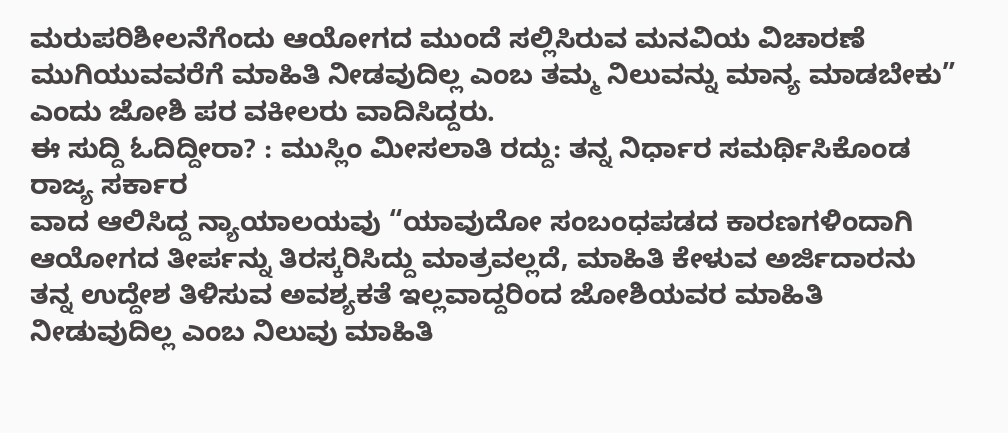ಮರುಪರಿಶೀಲನೆಗೆಂದು ಆಯೋಗದ ಮುಂದೆ ಸಲ್ಲಿಸಿರುವ ಮನವಿಯ ವಿಚಾರಣೆ ಮುಗಿಯುವವರೆಗೆ ಮಾಹಿತಿ ನೀಡವುದಿಲ್ಲ ಎಂಬ ತಮ್ಮ ನಿಲುವನ್ನು ಮಾನ್ಯ ಮಾಡಬೇಕು” ಎಂದು ಜೋಶಿ ಪರ ವಕೀಲರು ವಾದಿಸಿದ್ದರು.
ಈ ಸುದ್ದಿ ಓದಿದ್ದೀರಾ? : ಮುಸ್ಲಿಂ ಮೀಸಲಾತಿ ರದ್ದು: ತನ್ನ ನಿರ್ಧಾರ ಸಮರ್ಥಿಸಿಕೊಂಡ ರಾಜ್ಯ ಸರ್ಕಾರ
ವಾದ ಆಲಿಸಿದ್ದ ನ್ಯಾಯಾಲಯವು “ಯಾವುದೋ ಸಂಬಂಧಪಡದ ಕಾರಣಗಳಿಂದಾಗಿ ಆಯೋಗದ ತೀರ್ಪನ್ನು ತಿರಸ್ಕರಿಸಿದ್ದು ಮಾತ್ರವಲ್ಲದೆ, ಮಾಹಿತಿ ಕೇಳುವ ಅರ್ಜಿದಾರನು ತನ್ನ ಉದ್ದೇಶ ತಿಳಿಸುವ ಅವಶ್ಯಕತೆ ಇಲ್ಲವಾದ್ದರಿಂದ ಜೋಶಿಯವರ ಮಾಹಿತಿ ನೀಡುವುದಿಲ್ಲ ಎಂಬ ನಿಲುವು ಮಾಹಿತಿ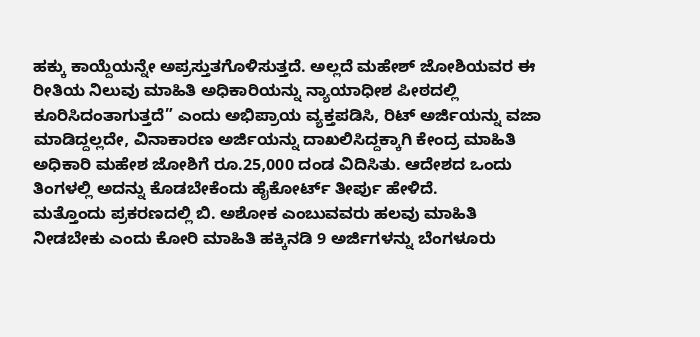ಹಕ್ಕು ಕಾಯ್ದೆಯನ್ನೇ ಅಪ್ರಸ್ತುತಗೊಳಿಸುತ್ತದೆ. ಅಲ್ಲದೆ ಮಹೇಶ್ ಜೋಶಿಯವರ ಈ ರೀತಿಯ ನಿಲುವು ಮಾಹಿತಿ ಅಧಿಕಾರಿಯನ್ನು ನ್ಯಾಯಾಧೀಶ ಪೀಠದಲ್ಲಿ ಕೂರಿಸಿದಂತಾಗುತ್ತದೆ” ಎಂದು ಅಭಿಪ್ರಾಯ ವ್ಯಕ್ತಪಡಿಸಿ, ರಿಟ್ ಅರ್ಜಿಯನ್ನು ವಜಾ ಮಾಡಿದ್ದಲ್ಲದೇ, ವಿನಾಕಾರಣ ಅರ್ಜಿಯನ್ನು ದಾಖಲಿಸಿದ್ದಕ್ಕಾಗಿ ಕೇಂದ್ರ ಮಾಹಿತಿ ಅಧಿಕಾರಿ ಮಹೇಶ ಜೋಶಿಗೆ ರೂ.25,000 ದಂಡ ವಿದಿಸಿತು. ಆದೇಶದ ಒಂದು ತಿಂಗಳಲ್ಲಿ ಅದನ್ನು ಕೊಡಬೇಕೆಂದು ಹೈಕೋರ್ಟ್ ತೀರ್ಪು ಹೇಳಿದೆ.
ಮತ್ತೊಂದು ಪ್ರಕರಣದಲ್ಲಿ ಬಿ. ಅಶೋಕ ಎಂಬುವವರು ಹಲವು ಮಾಹಿತಿ ನೀಡಬೇಕು ಎಂದು ಕೋರಿ ಮಾಹಿತಿ ಹಕ್ಕಿನಡಿ 9 ಅರ್ಜಿಗಳನ್ನು ಬೆಂಗಳೂರು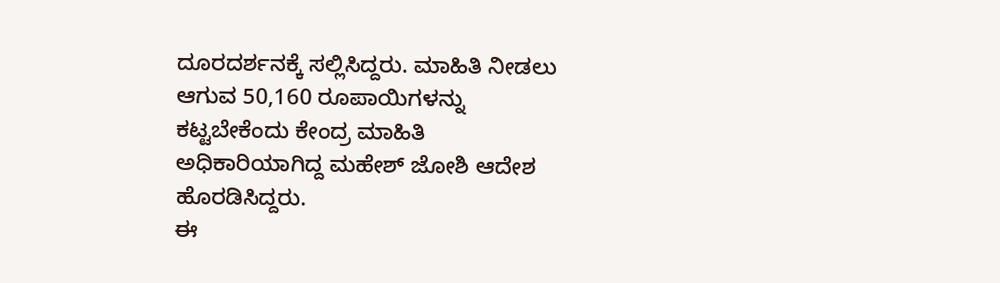ದೂರದರ್ಶನಕ್ಕೆ ಸಲ್ಲಿಸಿದ್ದರು. ಮಾಹಿತಿ ನೀಡಲು ಆಗುವ 50,160 ರೂಪಾಯಿಗಳನ್ನು ಕಟ್ಟಬೇಕೆಂದು ಕೇಂದ್ರ ಮಾಹಿತಿ ಅಧಿಕಾರಿಯಾಗಿದ್ದ ಮಹೇಶ್ ಜೋಶಿ ಆದೇಶ ಹೊರಡಿಸಿದ್ದರು.
ಈ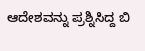ಆದೇಶವನ್ನು ಪ್ರಶ್ನಿಸಿದ್ದ ಬಿ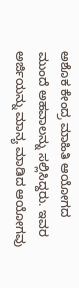ಅಶೊಕ ಕೇಂದ್ರ ಮಾಹಿತಿ ಆಯೋಗದ ಮುಂದೆ ಅಹವಾಲನ್ನು ಸಲ್ಲಿಸಿದ್ದರು. ಇವರ ಅರ್ಜಿಯನ್ನು ಮಾನ್ಯ ಮಾಡಿದ ಆಯೋಗವು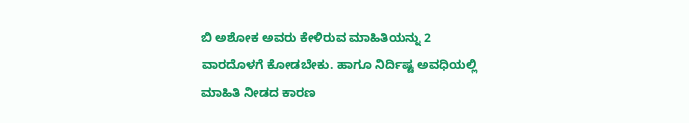ಬಿ ಅಶೋಕ ಅವರು ಕೇಳಿರುವ ಮಾಹಿತಿಯನ್ನು 2 ವಾರದೊಳಗೆ ಕೋಡಬೇಕು. ಹಾಗೂ ನಿರ್ದಿಷ್ಟ ಅವಧಿಯಲ್ಲಿ ಮಾಹಿತಿ ನೀಡದ ಕಾರಣ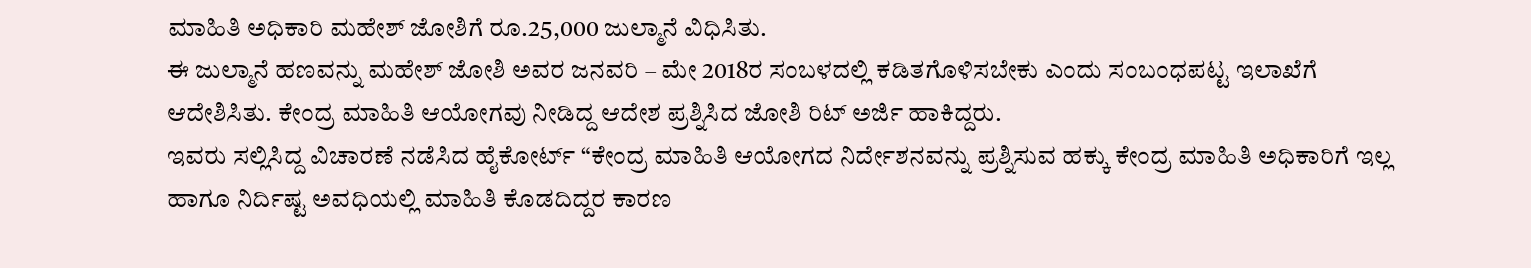ಮಾಹಿತಿ ಅಧಿಕಾರಿ ಮಹೇಶ್ ಜೋಶಿಗೆ ರೂ.25,000 ಜುಲ್ಮಾನೆ ವಿಧಿಸಿತು.
ಈ ಜುಲ್ಮಾನೆ ಹಣವನ್ನು ಮಹೇಶ್ ಜೋಶಿ ಅವರ ಜನವರಿ – ಮೇ 2018ರ ಸಂಬಳದಲ್ಲಿ ಕಡಿತಗೊಳಿಸಬೇಕು ಎಂದು ಸಂಬಂಧಪಟ್ಟ ಇಲಾಖೆಗೆ ಆದೇಶಿಸಿತು. ಕೇಂದ್ರ ಮಾಹಿತಿ ಆಯೋಗವು ನೀಡಿದ್ದ ಆದೇಶ ಪ್ರಶ್ನಿಸಿದ ಜೋಶಿ ರಿಟ್ ಅರ್ಜಿ ಹಾಕಿದ್ದರು.
ಇವರು ಸಲ್ಲಿಸಿದ್ದ ವಿಚಾರಣೆ ನಡೆಸಿದ ಹೈಕೋರ್ಟ್ “ಕೇಂದ್ರ ಮಾಹಿತಿ ಆಯೋಗದ ನಿರ್ದೇಶನವನ್ನು ಪ್ರಶ್ನಿಸುವ ಹಕ್ಕು ಕೇಂದ್ರ ಮಾಹಿತಿ ಅಧಿಕಾರಿಗೆ ಇಲ್ಲ ಹಾಗೂ ನಿರ್ದಿಷ್ಟ ಅವಧಿಯಲ್ಲಿ ಮಾಹಿತಿ ಕೊಡದಿದ್ದರ ಕಾರಣ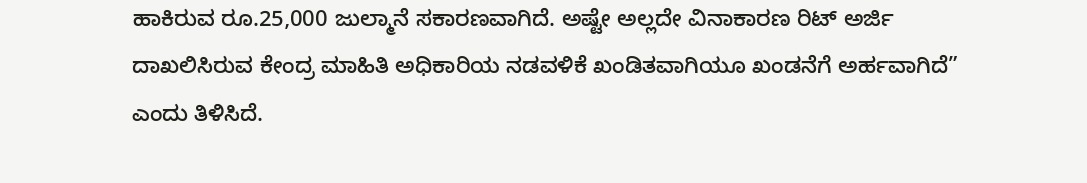ಹಾಕಿರುವ ರೂ.25,000 ಜುಲ್ಮಾನೆ ಸಕಾರಣವಾಗಿದೆ. ಅಷ್ಟೇ ಅಲ್ಲದೇ ವಿನಾಕಾರಣ ರಿಟ್ ಅರ್ಜಿ ದಾಖಲಿಸಿರುವ ಕೇಂದ್ರ ಮಾಹಿತಿ ಅಧಿಕಾರಿಯ ನಡವಳಿಕೆ ಖಂಡಿತವಾಗಿಯೂ ಖಂಡನೆಗೆ ಅರ್ಹವಾಗಿದೆ” ಎಂದು ತಿಳಿಸಿದೆ.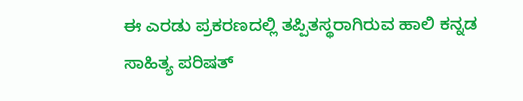ಈ ಎರಡು ಪ್ರಕರಣದಲ್ಲಿ ತಪ್ಪಿತಸ್ಥರಾಗಿರುವ ಹಾಲಿ ಕನ್ನಡ ಸಾಹಿತ್ಯ ಪರಿಷತ್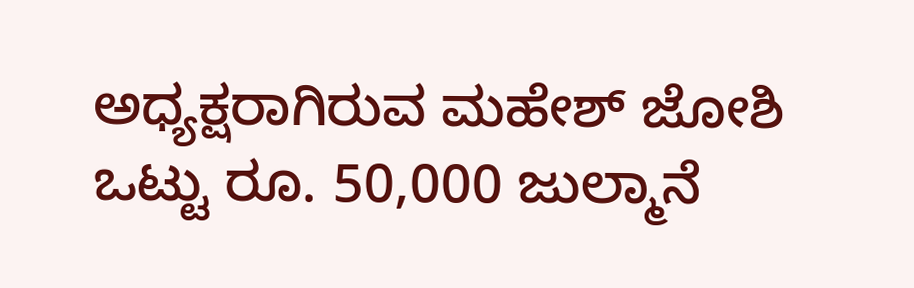ಅಧ್ಯಕ್ಷರಾಗಿರುವ ಮಹೇಶ್ ಜೋಶಿ ಒಟ್ಟು ರೂ. 50,000 ಜುಲ್ಮಾನೆ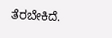ತೆರಬೇಕಿದೆ.